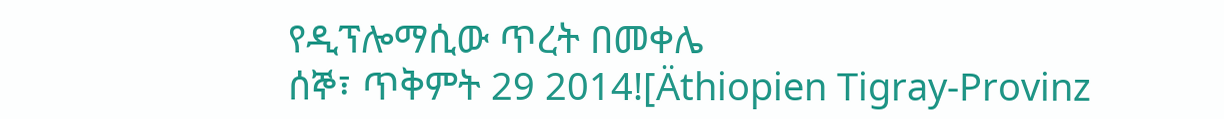የዲፕሎማሲው ጥረት በመቀሌ
ሰኞ፣ ጥቅምት 29 2014![Äthiopien Tigray-Provinz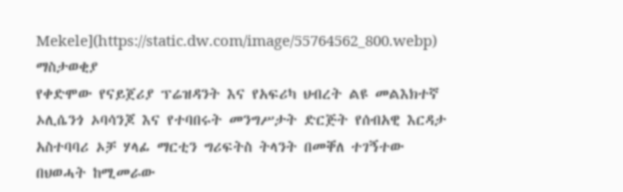Mekele](https://static.dw.com/image/55764562_800.webp)
ማስታወቂያ
የቀድሞው የናይጀሪያ ፕሬዝዳንት እና የአፍሪካ ህብረት ልዩ መልእክተኛ ኦሊሴንጎ ኦባሳንጆ እና የተባበሩት መንግሥታት ድርጅት የሰብአዊ እርዳታ አስተባባሪ ኦቻ ሃላፊ ማርቲን ግሪፍትስ ትላንት በመቐለ ተገኝተው በህወሓት ከሚመራው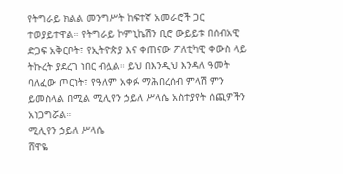የትግራይ ክልል መንግሥት ከፍተኛ አመራሮች ጋር ተወያይተዋል። የትግራይ ኮምኒኬሽን ቢሮ ውይይቱ በሰብአዊ ድጋፍ አቅርቦት፣ የኢትዮጵያ እና ቀጠናው ፖለቲካዊ ቀውስ ላይ ትኩረት ያደረገ ነበር ብሏል። ይህ በእንዲህ እንዳለ ዓመት ባለፈው ጦርነት፣ የዓለም አቀፉ ማሕበረሰብ ምላሽ ምን ይመስላል በሚል ሚሊየን ኃይለ ሥላሴ አስተያየት ሰጪዎችን አነጋግሯል።
ሚሊየን ኃይለ ሥላሴ
ሸዋዬ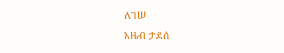ለገሠ
አዜብ ታደሰ